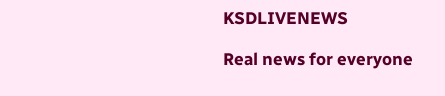KSDLIVENEWS

Real news for everyone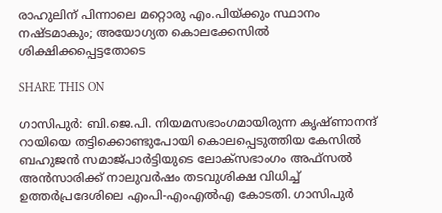രാഹുലിന് പിന്നാലെ മറ്റൊരു എം.പിയ്ക്കും സ്ഥാനം നഷ്ടമാകും; അയോഗ്യത കൊലക്കേസില്‍ ശിക്ഷിക്കപ്പെട്ടതോടെ

SHARE THIS ON

ഗാസിപുര്‍: ബി.ജെ.പി. നിയമസഭാംഗമായിരുന്ന കൃഷ്ണാനന്ദ് റായിയെ തട്ടിക്കൊണ്ടുപോയി കൊലപ്പെടുത്തിയ കേസില്‍ ബഹുജന്‍ സമാജ്പാര്‍ട്ടിയുടെ ലോക്സഭാംഗം അഫ്‌സല്‍ അന്‍സാരിക്ക് നാലുവര്‍ഷം തടവുശിക്ഷ വിധിച്ച് ഉത്തര്‍പ്രദേശിലെ എംപി-എംഎല്‍എ കോടതി. ഗാസിപുര്‍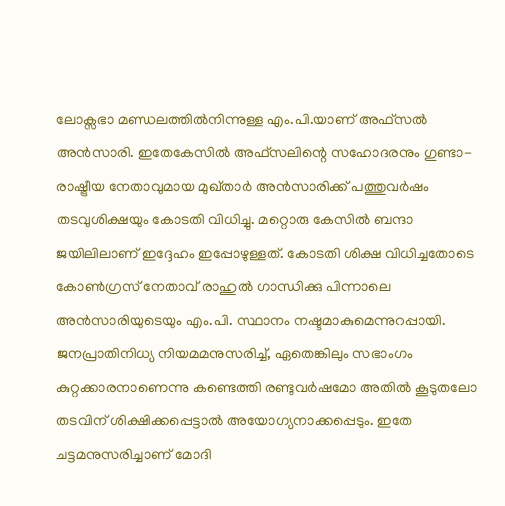ലോക്സഭാ മണ്ഡലത്തില്‍നിന്നുള്ള എം.പി.യാണ് അഫ്‌സല്‍ അന്‍സാരി. ഇതേകേസില്‍ അഫ്‌സലിന്റെ സഹോദരനും ഗുണ്ടാ-രാഷ്ട്രീയ നേതാവുമായ മുഖ്താര്‍ അന്‍സാരിക്ക് പത്തുവര്‍ഷം തടവുശിക്ഷയും കോടതി വിധിച്ചു. മറ്റൊരു കേസില്‍ ബന്ദാ ജയിലിലാണ് ഇദ്ദേഹം ഇപ്പോഴുള്ളത്. കോടതി ശിക്ഷ വിധിച്ചതോടെ കോണ്‍ഗ്രസ് നേതാവ് രാഹുല്‍ ഗാന്ധിക്കു പിന്നാലെ അന്‍സാരിയുടെയും എം.പി. സ്ഥാനം നഷ്ടമാകുമെന്നുറപ്പായി. ജനപ്രാതിനിധ്യ നിയമമനുസരിച്ച്, ഏതെങ്കിലും സഭാംഗം കുറ്റക്കാരനാണെന്നു കണ്ടെത്തി രണ്ടുവര്‍ഷമോ അതില്‍ കൂടുതലോ തടവിന് ശിക്ഷിക്കപ്പെട്ടാല്‍ അയോഗ്യനാക്കപ്പെടും. ഇതേ ചട്ടമനുസരിച്ചാണ് മോദി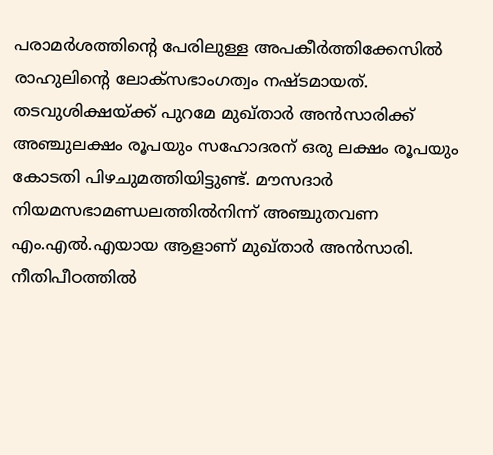പരാമര്‍ശത്തിന്റെ പേരിലുള്ള അപകീര്‍ത്തിക്കേസില്‍ രാഹുലിന്റെ ലോക്സഭാംഗത്വം നഷ്ടമായത്. തടവുശിക്ഷയ്ക്ക്‌ പുറമേ മുഖ്താര്‍ അന്‍സാരിക്ക് അഞ്ചുലക്ഷം രൂപയും സഹോദരന് ഒരു ലക്ഷം രൂപയും കോടതി പിഴചുമത്തിയിട്ടുണ്ട്. മൗസദാര്‍ നിയമസഭാമണ്ഡലത്തില്‍നിന്ന് അഞ്ചുതവണ എം.എല്‍.എയായ ആളാണ് മുഖ്താര്‍ അന്‍സാരി. നീതിപീഠത്തില്‍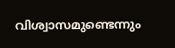വിശ്വാസമുണ്ടെന്നും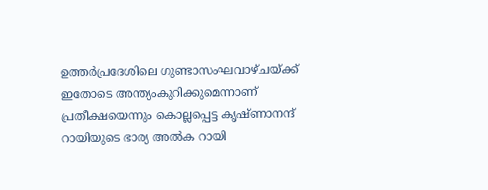ഉത്തര്‍പ്രദേശിലെ ഗുണ്ടാസംഘവാഴ്ചയ്ക്ക് ഇതോടെ അന്ത്യംകുറിക്കുമെന്നാണ് പ്രതീക്ഷയെന്നും കൊല്ലപ്പെട്ട കൃഷ്ണാനന്ദ് റായിയുടെ ഭാര്യ അല്‍ക റായി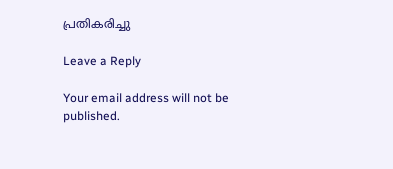പ്രതികരിച്ചു

Leave a Reply

Your email address will not be published.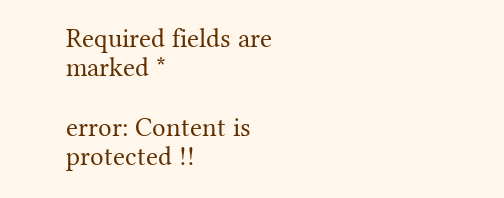Required fields are marked *

error: Content is protected !!